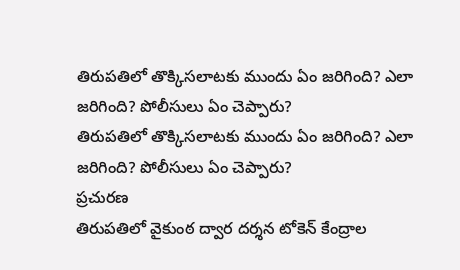తిరుపతిలో తొక్కిసలాటకు ముందు ఏం జరిగింది? ఎలా జరిగింది? పోలీసులు ఏం చెప్పారు?
తిరుపతిలో తొక్కిసలాటకు ముందు ఏం జరిగింది? ఎలా జరిగింది? పోలీసులు ఏం చెప్పారు?
ప్రచురణ
తిరుపతిలో వైకుంఠ ద్వార దర్శన టోకెన్ కేంద్రాల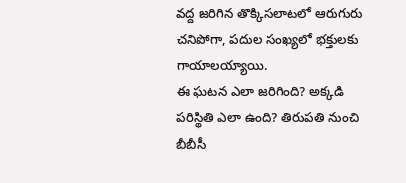వద్ద జరిగిన తొక్కిసలాటలో ఆరుగురు చనిపోగా, పదుల సంఖ్యలో భక్తులకు గాయాలయ్యాయి.
ఈ ఘటన ఎలా జరిగింది? అక్కడి పరిస్థితి ఎలా ఉంది? తిరుపతి నుంచి బీబీసీ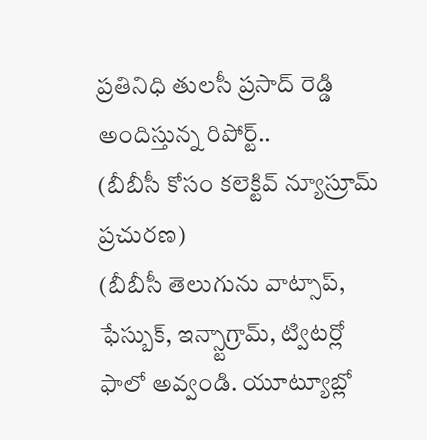ప్రతినిధి తులసీ ప్రసాద్ రెడ్డి అందిస్తున్న రిపోర్ట్..
(బీబీసీ కోసం కలెక్టివ్ న్యూస్రూమ్ ప్రచురణ)
(బీబీసీ తెలుగును వాట్సాప్, ఫేస్బుక్, ఇన్స్టాగ్రామ్, ట్విటర్లో ఫాలో అవ్వండి. యూట్యూబ్లో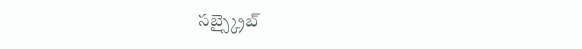సబ్స్క్రైబ్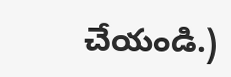చేయండి.)